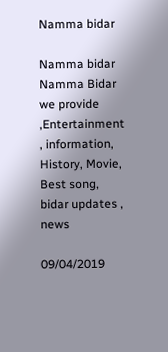Namma bidar

Namma bidar Namma Bidar we provide ,Entertainment , information, History, Movie, Best song, bidar updates , news

09/04/2019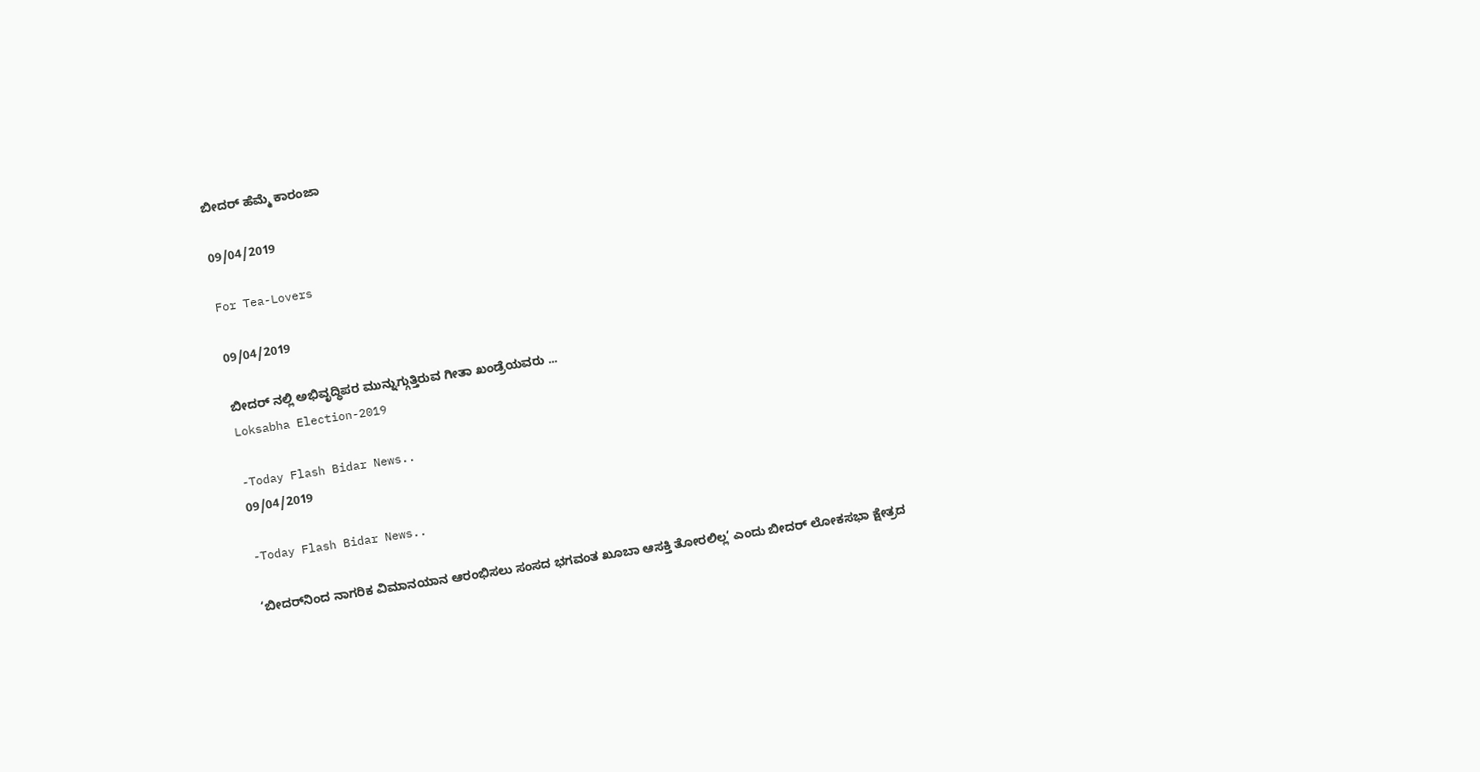ಬೀದರ್ ಹೆಮ್ಮೆ ಕಾರಂಜಾ

09/04/2019

For Tea-Lovers

09/04/2019

ಬೀದರ್ ನಲ್ಲಿ ಅಭಿವೃದ್ಧಿಪರ ಮುನ್ನುಗ್ಗುತ್ತಿರುವ ಗೀತಾ ಖಂಡ್ರೆಯವರು ...
Loksabha Election-2019

-Today Flash Bidar News..
09/04/2019

-Today Flash Bidar News..

‘ಬೀದರ್‌ನಿಂದ ನಾಗರಿಕ ವಿಮಾನಯಾನ ಆರಂಭಿಸಲು ಸಂಸದ ಭಗವಂತ ಖೂಬಾ ಆಸಕ್ತಿ ತೋರಲಿಲ್ಲ’ ಎಂದು ಬೀದರ್ ಲೋಕಸಭಾ ಕ್ಷೇತ್ರದ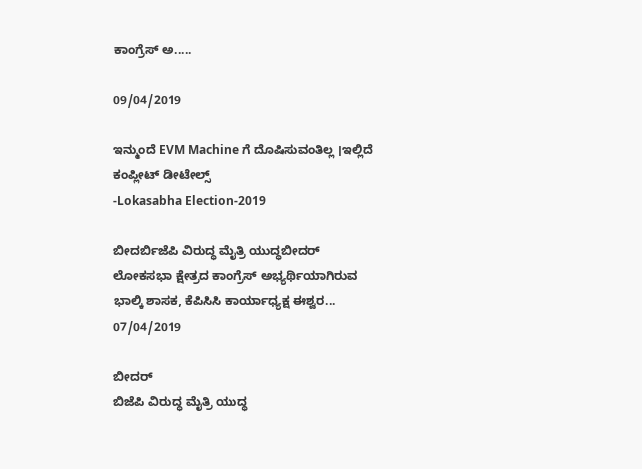ಕಾಂಗ್ರೆಸ್ ಅ.....

09/04/2019

ಇನ್ಮುಂದೆ EVM Machine ಗೆ ದೊಷಿಸುವಂತಿಲ್ಲ ।ಇಲ್ಲಿದೆ ಕಂಪ್ಲೀಟ್ ಡೀಟೇಲ್ಸ್
-Lokasabha Election-2019

ಬೀದರ್ಬಿಜೆಪಿ ವಿರುದ್ಧ ಮೈತ್ರಿ ಯುದ್ಧಬೀದರ್ ಲೋಕಸಭಾ ಕ್ಷೇತ್ರದ ಕಾಂಗ್ರೆಸ್ ಅಭ್ಯರ್ಥಿಯಾಗಿರುವ ಭಾಲ್ಕಿ ಶಾಸಕ, ಕೆಪಿಸಿಸಿ ಕಾರ್ಯಾಧ್ಯಕ್ಷ ಈಶ್ವರ...
07/04/2019

ಬೀದರ್
ಬಿಜೆಪಿ ವಿರುದ್ಧ ಮೈತ್ರಿ ಯುದ್ಧ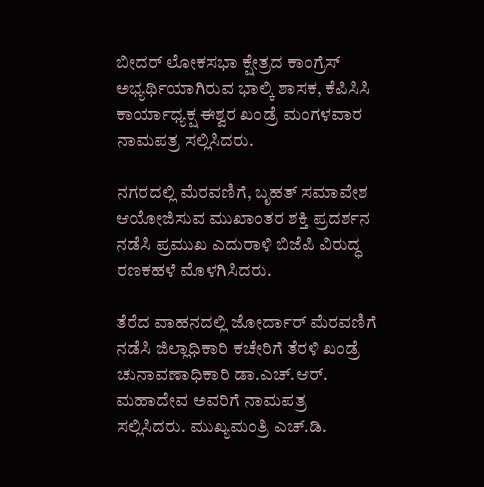ಬೀದರ್ ಲೋಕಸಭಾ ಕ್ಷೇತ್ರದ ಕಾಂಗ್ರೆಸ್ ಅಭ್ಯರ್ಥಿಯಾಗಿರುವ ಭಾಲ್ಕಿ ಶಾಸಕ, ಕೆಪಿಸಿಸಿ ಕಾರ್ಯಾಧ್ಯಕ್ಷ ಈಶ್ವರ ಖಂಡ್ರೆ ಮಂಗಳವಾರ ನಾಮಪತ್ರ ಸಲ್ಲಿಸಿದರು.

ನಗರದಲ್ಲಿ ಮೆರವಣಿಗೆ, ಬೃಹತ್ ಸಮಾವೇಶ ಆಯೋಜಿಸುವ ಮುಖಾಂತರ ಶಕ್ತಿ ಪ್ರದರ್ಶನ ನಡೆಸಿ ಪ್ರಮುಖ ಎದುರಾಳಿ ಬಿಜೆಪಿ ವಿರುದ್ಧ ರಣಕಹಳೆ ಮೊಳಗಿಸಿದರು.

ತೆರೆದ ವಾಹನದಲ್ಲಿ ಜೋರ್ದಾರ್ ಮೆರವಣಿಗೆ ನಡೆಸಿ ಜಿಲ್ಲಾಧಿಕಾರಿ ಕಚೇರಿಗೆ ತೆರಳಿ ಖಂಡ್ರೆ ಚುನಾವಣಾಧಿಕಾರಿ ಡಾ.ಎಚ್.ಆರ್. ಮಹಾದೇವ ಅವರಿಗೆ ನಾಮಪತ್ರ ಸಲ್ಲಿಸಿದರು. ಮುಖ್ಯಮಂತ್ರಿ ಎಚ್.ಡಿ.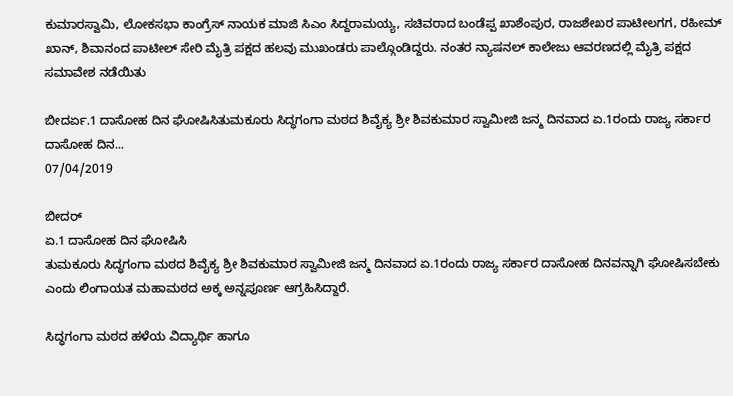ಕುಮಾರಸ್ವಾಮಿ, ಲೋಕಸಭಾ ಕಾಂಗ್ರೆಸ್ ನಾಯಕ ಮಾಜಿ ಸಿಎಂ ಸಿದ್ದರಾಮಯ್ಯ, ಸಚಿವರಾದ ಬಂಡೆಪ್ಪ ಖಾಶೆಂಪುರ, ರಾಜಶೇಖರ ಪಾಟೀಲಗಗ, ರಹೀಮ್ ಖಾನ್, ಶಿವಾನಂದ ಪಾಟೀಲ್ ಸೇರಿ ಮೈತ್ರಿ ಪಕ್ಷದ ಹಲವು ಮುಖಂಡರು ಪಾಲ್ಗೊಂಡಿದ್ದರು. ನಂತರ ನ್ಯಾಷನಲ್ ಕಾಲೇಜು ಆವರಣದಲ್ಲಿ ಮೈತ್ರಿ ಪಕ್ಷದ ಸಮಾವೇಶ ನಡೆಯಿತು

ಬೀದರ್ಏ.1 ದಾಸೋಹ ದಿನ ಘೋಷಿಸಿತುಮಕೂರು ಸಿದ್ಧಗಂಗಾ ಮಠದ ಶಿವೈಕ್ಯ ಶ್ರೀ ಶಿವಕುಮಾರ ಸ್ವಾಮೀಜಿ ಜನ್ಮ ದಿನವಾದ ಏ.1ರಂದು ರಾಜ್ಯ ಸರ್ಕಾರ ದಾಸೋಹ ದಿನ...
07/04/2019

ಬೀದರ್
ಏ.1 ದಾಸೋಹ ದಿನ ಘೋಷಿಸಿ
ತುಮಕೂರು ಸಿದ್ಧಗಂಗಾ ಮಠದ ಶಿವೈಕ್ಯ ಶ್ರೀ ಶಿವಕುಮಾರ ಸ್ವಾಮೀಜಿ ಜನ್ಮ ದಿನವಾದ ಏ.1ರಂದು ರಾಜ್ಯ ಸರ್ಕಾರ ದಾಸೋಹ ದಿನವನ್ನಾಗಿ ಘೋಷಿಸಬೇಕು ಎಂದು ಲಿಂಗಾಯತ ಮಹಾಮಠದ ಅಕ್ಕ ಅನ್ನಪೂರ್ಣ ಆಗ್ರಹಿಸಿದ್ದಾರೆ.

ಸಿದ್ಧಗಂಗಾ ಮಠದ ಹಳೆಯ ವಿದ್ಯಾರ್ಥಿ ಹಾಗೂ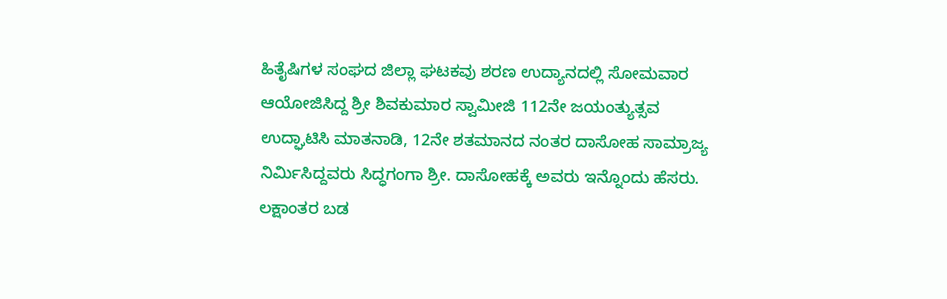ಹಿತೈಷಿಗಳ ಸಂಘದ ಜಿಲ್ಲಾ ಘಟಕವು ಶರಣ ಉದ್ಯಾನದಲ್ಲಿ ಸೋಮವಾರ ಆಯೋಜಿಸಿದ್ದ ಶ್ರೀ ಶಿವಕುಮಾರ ಸ್ವಾಮೀಜಿ 112ನೇ ಜಯಂತ್ಯುತ್ಸವ ಉದ್ಘಾಟಿಸಿ ಮಾತನಾಡಿ, 12ನೇ ಶತಮಾನದ ನಂತರ ದಾಸೋಹ ಸಾಮ್ರಾಜ್ಯ ನಿರ್ಮಿಸಿದ್ದವರು ಸಿದ್ಧಗಂಗಾ ಶ್ರೀ. ದಾಸೋಹಕ್ಕೆ ಅವರು ಇನ್ನೊಂದು ಹೆಸರು. ಲಕ್ಷಾಂತರ ಬಡ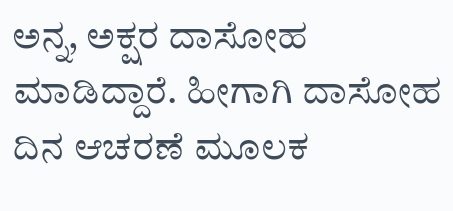ಅನ್ನ, ಅಕ್ಷರ ದಾಸೋಹ ಮಾಡಿದ್ದಾರೆ. ಹೀಗಾಗಿ ದಾಸೋಹ ದಿನ ಆಚರಣೆ ಮೂಲಕ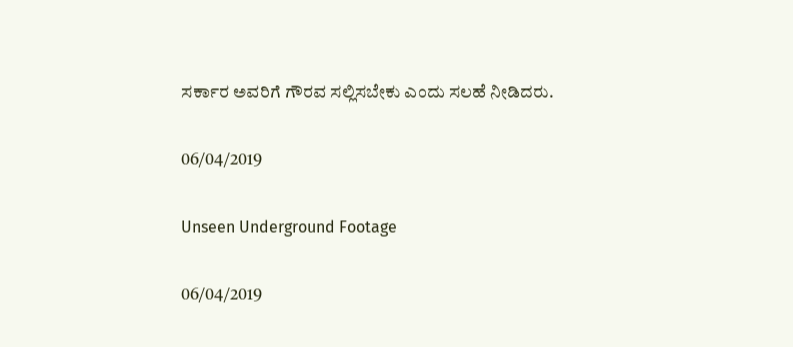ಸರ್ಕಾರ ಅವರಿಗೆ ಗೌರವ ಸಲ್ಲಿಸಬೇಕು ಎಂದು ಸಲಹೆ ನೀಡಿದರು.

06/04/2019

Unseen Underground Footage

06/04/2019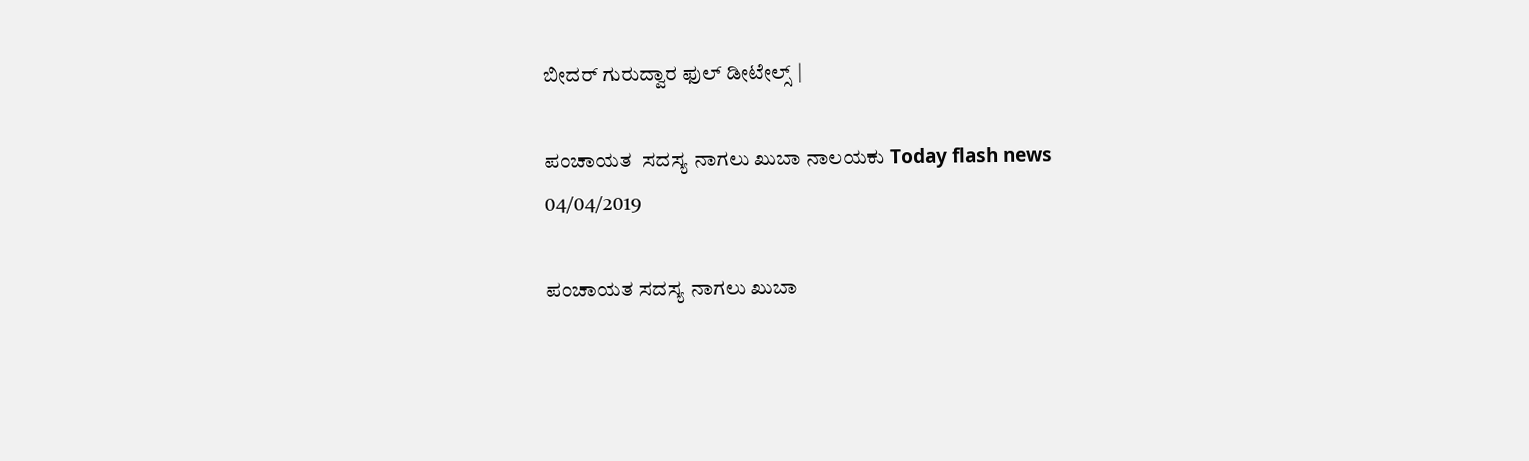ಬೀದರ್ ಗುರುದ್ವಾರ ಫುಲ್ ಡೀಟೇಲ್ಸ್ |

ಪಂಚಾಯತ  ಸದಸ್ಯ ನಾಗಲು ಖುಬಾ ನಾಲಯಕು Today flash news
04/04/2019

ಪಂಚಾಯತ ಸದಸ್ಯ ನಾಗಲು ಖುಬಾ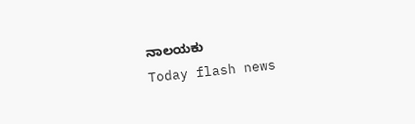ನಾಲಯಕು
Today flash news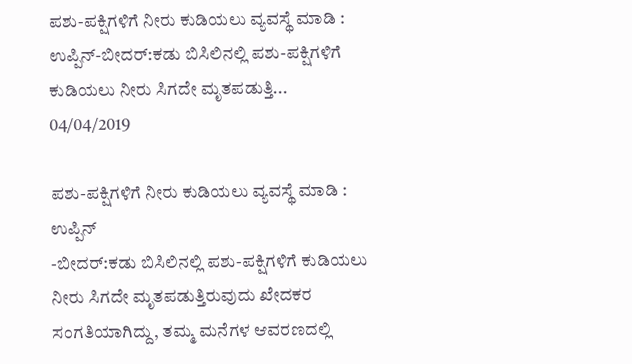ಪಶು-ಪಕ್ಷಿಗಳಿಗೆ ನೀರು ಕುಡಿಯಲು ವ್ಯವಸ್ಥೆ ಮಾಡಿ : ಉಪ್ಪಿನ್‌-ಬೀದರ್‌:ಕಡು ಬಿಸಿಲಿನಲ್ಲಿ ಪಶು-ಪಕ್ಷಿಗಳಿಗೆ ಕುಡಿಯಲು ನೀರು ಸಿಗದೇ ಮೃತಪಡುತ್ತಿ...
04/04/2019

ಪಶು-ಪಕ್ಷಿಗಳಿಗೆ ನೀರು ಕುಡಿಯಲು ವ್ಯವಸ್ಥೆ ಮಾಡಿ :
ಉಪ್ಪಿನ್‌
-ಬೀದರ್‌:ಕಡು ಬಿಸಿಲಿನಲ್ಲಿ ಪಶು-ಪಕ್ಷಿಗಳಿಗೆ ಕುಡಿಯಲು ನೀರು ಸಿಗದೇ ಮೃತಪಡುತ್ತಿರುವುದು ಖೇದಕರ ಸಂಗತಿಯಾಗಿದ್ದು, ತಮ್ಮ ಮನೆಗಳ ಆವರಣದಲ್ಲಿ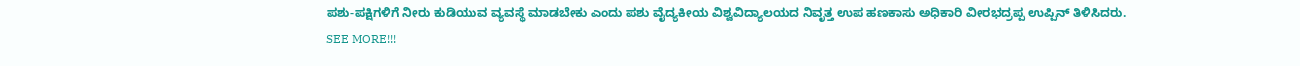ಪಶು-ಪಕ್ಷಿಗಳಿಗೆ ನೀರು ಕುಡಿಯುವ ವ್ಯವಸ್ಥೆ ಮಾಡಬೇಕು ಎಂದು ಪಶು ವೈದ್ಯಕೀಯ ವಿಶ್ವವಿದ್ಯಾಲಯದ ನಿವೃತ್ತ ಉಪ ಹಣಕಾಸು ಅಧಿಕಾರಿ ವೀರಭದ್ರಪ್ಪ ಉಪ್ಪಿನ್‌ ತಿಳಿಸಿದರು.
SEE MORE!!!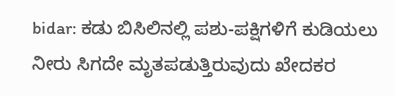bidar: ಕಡು ಬಿಸಿಲಿನಲ್ಲಿ ಪಶು-ಪಕ್ಷಿಗಳಿಗೆ ಕುಡಿಯಲು ನೀರು ಸಿಗದೇ ಮೃತಪಡುತ್ತಿರುವುದು ಖೇದಕರ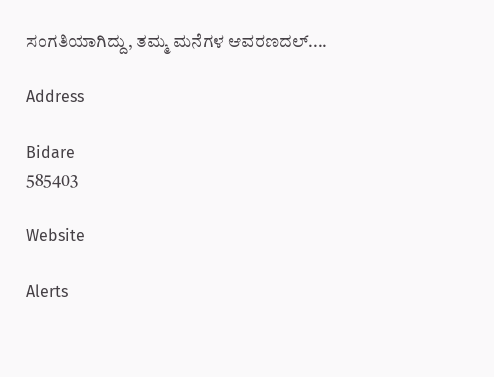ಸಂಗತಿಯಾಗಿದ್ದು, ತಮ್ಮ ಮನೆಗಳ ಆವರಣದಲ್....

Address

Bidare
585403

Website

Alerts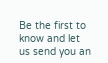Be the first to know and let us send you an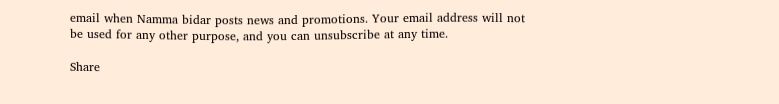email when Namma bidar posts news and promotions. Your email address will not be used for any other purpose, and you can unsubscribe at any time.

Share